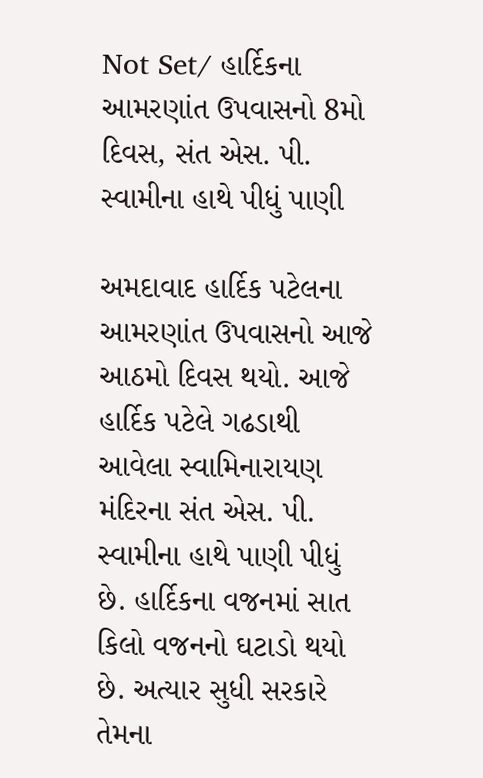Not Set/ હાર્દિકના આમરણાંત ઉપવાસનો 8મો દિવસ, સંત એસ. પી. સ્વામીના હાથે પીધું પાણી

અમદાવાદ હાર્દિક પટેલના આમરણાંત ઉપવાસનો આજે આઠમો દિવસ થયો. આજે હાર્દિક પટેલે ગઢડાથી આવેલા સ્વામિનારાયણ મંદિરના સંત એસ. પી. સ્વામીના હાથે પાણી પીધું છે. હાર્દિકના વજનમાં સાત કિલો વજનનો ઘટાડો થયો છે. અત્યાર સુધી સરકારે તેમના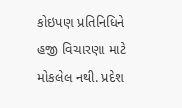કોઇપણ પ્રતિનિધિને હજી વિચારણા માટે મોકલેલ નથી. પ્રદેશ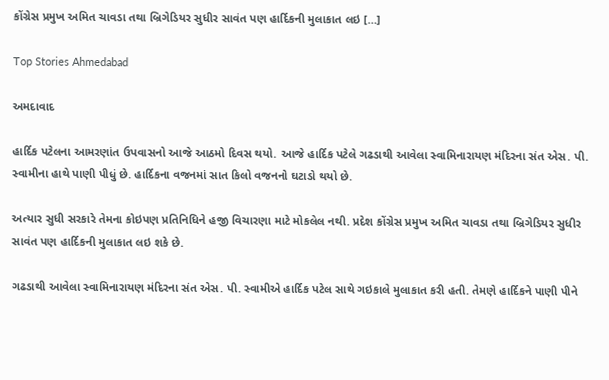કોંગ્રેસ પ્રમુખ અમિત ચાવડા તથા બ્રિગેડિયર સુધીર સાવંત પણ હાર્દિકની મુલાકાત લઇ […]

Top Stories Ahmedabad

અમદાવાદ

હાર્દિક પટેલના આમરણાંત ઉપવાસનો આજે આઠમો દિવસ થયો. આજે હાર્દિક પટેલે ગઢડાથી આવેલા સ્વામિનારાયણ મંદિરના સંત એસ. પી. સ્વામીના હાથે પાણી પીધું છે. હાર્દિકના વજનમાં સાત કિલો વજનનો ઘટાડો થયો છે.

અત્યાર સુધી સરકારે તેમના કોઇપણ પ્રતિનિધિને હજી વિચારણા માટે મોકલેલ નથી. પ્રદેશ કોંગ્રેસ પ્રમુખ અમિત ચાવડા તથા બ્રિગેડિયર સુધીર સાવંત પણ હાર્દિકની મુલાકાત લઇ શકે છે.

ગઢડાથી આવેલા સ્વામિનારાયણ મંદિરના સંત એસ. પી. સ્વામીએ હાર્દિક પટેલ સાથે ગઇકાલે મુલાકાત કરી હતી. તેમણે હાર્દિકને પાણી પીને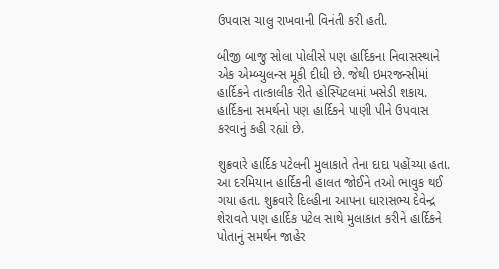ઉપવાસ ચાલુ રાખવાની વિનંતી કરી હતી.

બીજી બાજુ સોલા પોલીસે પણ હાર્દિકના નિવાસસ્થાને એક એમ્બ્યુલન્સ મૂકી દીધી છે. જેથી ઇમરજન્સીમાં હાર્દિકને તાત્કાલીક રીતે હોસ્પિટલમાં ખસેડી શકાય. હાર્દિકના સમર્થનો પણ હાર્દિકને પાણી પીને ઉપવાસ કરવાનું કહી રહ્યાં છે.

શુક્રવારે હાર્દિક પટેલની મુલાકાતે તેના દાદા પહોંચ્યા હતા. આ દરમિયાન હાર્દિકની હાલત જોઈને તઓ ભાવુક થઈ ગયા હતા. શુક્રવારે દિલ્હીના આપના ધારાસભ્ય દેવેન્દ્ર શેરાવતે પણ હાર્દિક પટેલ સાથે મુલાકાત કરીને હાર્દિકને પોતાનું સમર્થન જાહેર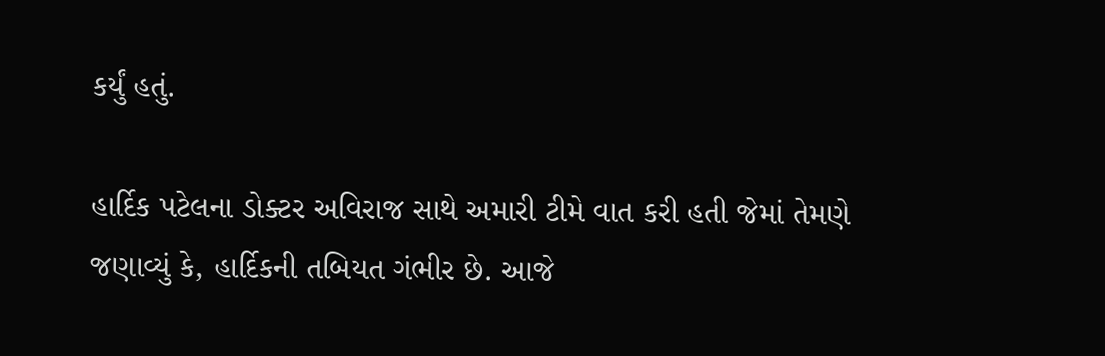કર્યું હતું.

હાર્દિક પટેલના ડોક્ટર અવિરાજ સાથે અમારી ટીમે વાત કરી હતી જેમાં તેમણે જણાવ્યું કે, હાર્દિકની તબિયત ગંભીર છે. આજે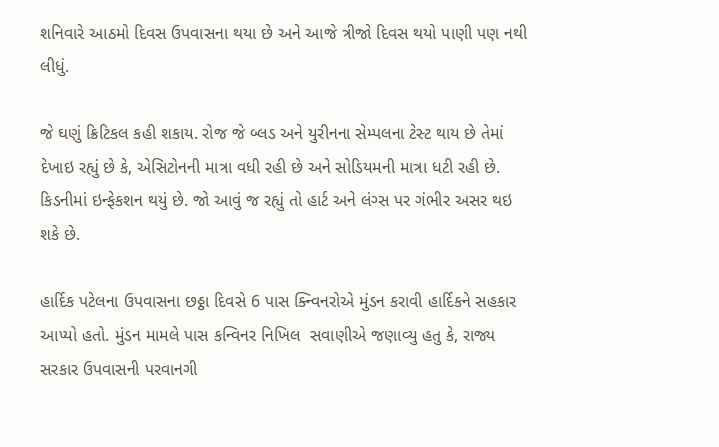શનિવારે આઠમો દિવસ ઉપવાસના થયા છે અને આજે ત્રીજો દિવસ થયો પાણી પણ નથી લીધું.

જે ઘણું ક્રિટિકલ કહી શકાય. રોજ જે બ્લડ અને યુરીનના સેમ્પલના ટેસ્ટ થાય છે તેમાં દેખાઇ રહ્યું છે કે, એસિટોનની માત્રા વધી રહી છે અને સોડિયમની માત્રા ધટી રહી છે. કિડનીમાં ઇન્ફેકશન થયું છે. જો આવું જ રહ્યું તો હાર્ટ અને લંગ્સ પર ગંભીર અસર થઇ શકે છે.

હાર્દિક પટેલના ઉપવાસના છઠ્ઠા દિવસે 6 પાસ ક્ન્વિનરોએ મુંડન કરાવી હાર્દિકને સહકાર આપ્યો હતો. મુંડન મામલે પાસ કન્વિનર નિખિલ  સવાણીએ જણાવ્યુ હતુ કે, રાજ્ય સરકાર ઉપવાસની પરવાનગી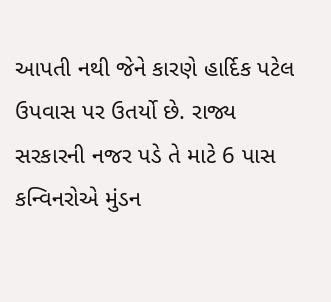આપતી નથી જેને કારણે હાર્દિક પટેલ ઉપવાસ પર ઉતર્યો છે. રાજ્ય સરકારની નજર પડે તે માટે 6 પાસ કન્વિનરોએ મુંડન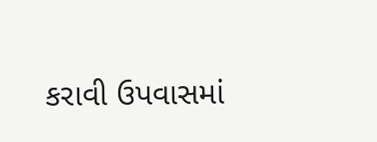કરાવી ઉપવાસમાં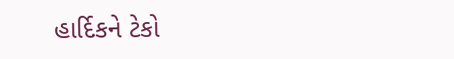હાર્દિકને ટેકો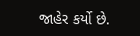જાહેર કર્યો છે.